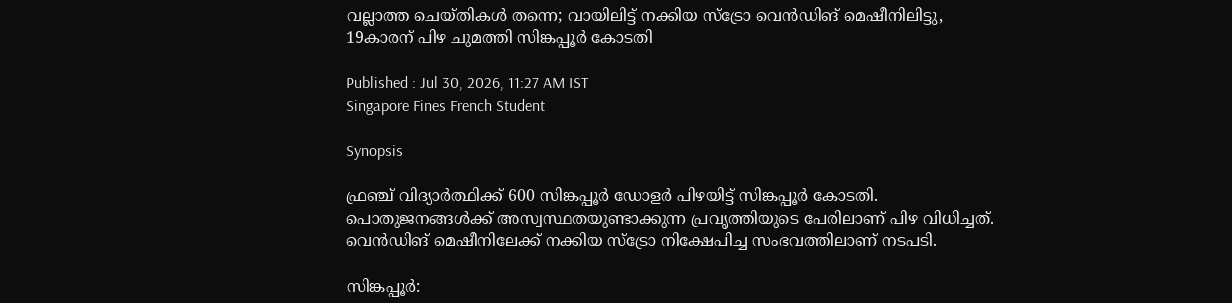വല്ലാത്ത ചെയ്തികൾ തന്നെ; വായിലിട്ട് നക്കിയ സ്ട്രോ വെൻഡിങ് മെഷീനിലിട്ടു, 19കാരന് പിഴ ചുമത്തി സിങ്കപ്പൂർ കോടതി

Published : Jul 30, 2026, 11:27 AM IST
Singapore Fines French Student

Synopsis

ഫ്രഞ്ച് വിദ്യാർത്ഥിക്ക് 600 സിങ്കപ്പൂർ ഡോളർ പിഴയിട്ട് സിങ്കപ്പൂർ കോടതി. പൊതുജനങ്ങൾക്ക് അസ്വസ്ഥതയുണ്ടാക്കുന്ന പ്രവൃത്തിയുടെ പേരിലാണ് പിഴ വിധിച്ചത്. വെൻഡിങ് മെഷീനിലേക്ക് നക്കിയ സ്ട്രോ നിക്ഷേപിച്ച സംഭവത്തിലാണ് നടപടി.

സിങ്കപ്പൂർ: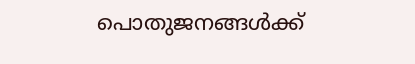പൊതുജനങ്ങൾക്ക്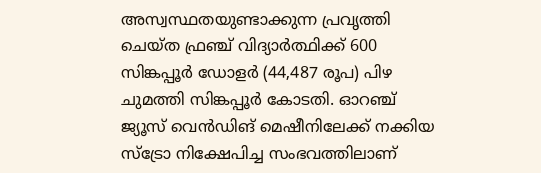അസ്വസ്ഥതയുണ്ടാക്കുന്ന പ്രവൃത്തി ചെയ്ത ഫ്രഞ്ച് വിദ്യാർത്ഥിക്ക് 600 സിങ്കപ്പൂർ ഡോളർ (44,487 രൂപ) പിഴ ചുമത്തി സിങ്കപ്പൂർ കോടതി. ഓറഞ്ച് ജ്യൂസ് വെൻഡിങ് മെഷീനിലേക്ക് നക്കിയ സ്ട്രോ നിക്ഷേപിച്ച സംഭവത്തിലാണ്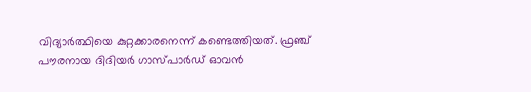വിദ്യാർത്ഥിയെ കുറ്റക്കാരനെന്ന് കണ്ടെത്തിയത്. ഫ്രഞ്ച് പൗരനായ ദിദിയർ ഗാസ്പാർഡ് ഓവൻ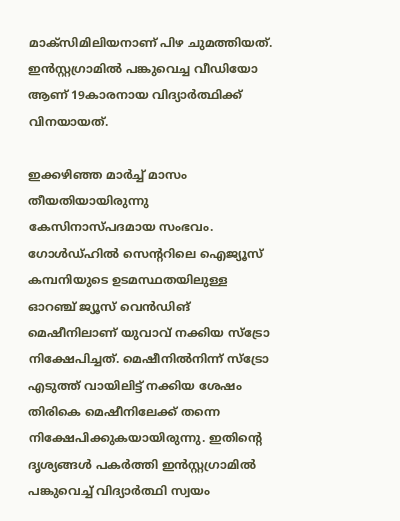മാക്സിമിലിയനാണ് പിഴ ചുമത്തിയത്. ഇൻസ്റ്റഗ്രാമിൽ പങ്കുവെച്ച വീഡിയോ ആണ് 19കാരനായ വിദ്യാ‍‍ർത്ഥിക്ക് വിനയായത്.

ഇക്കഴിഞ്ഞ മാ‍ർ‌ച്ച് മാസം തീയതിയായിരുന്നു കേസിനാസ്പദമായ സംഭവം. ഗോൾഡ്ഹിൽ സെൻ്ററിലെ ഐജ്യൂസ് കമ്പനിയുടെ ഉടമസ്ഥതയിലുള്ള ഓറഞ്ച് ജ്യൂസ് വെൻഡിങ് മെഷീനിലാണ് യുവാവ് നക്കിയ സ്ട്രോ നിക്ഷേപിച്ചത്. മെഷീനിൽനിന്ന് സ്ട്രോ എടുത്ത് വായിലിട്ട് നക്കിയ ശേഷം തിരികെ മെഷീനിലേക്ക് തന്നെ നിക്ഷേപിക്കുകയായിരുന്നു. ഇതിൻ്റെ ദൃശ്യങ്ങൾ പകർ‌ത്തി ഇൻസ്റ്റഗ്രാമിൽ പങ്കുവെച്ച് വിദ്യാ‍ർത്ഥി സ്വയം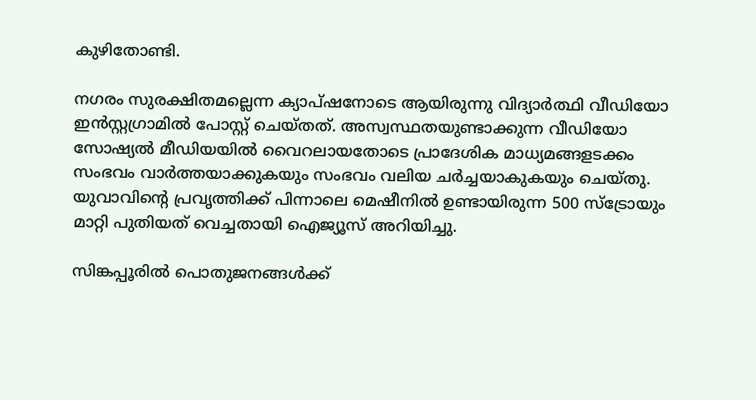കുഴിതോണ്ടി.

നഗരം സുരക്ഷിതമല്ലെന്ന ക്യാപ്ഷനോടെ ആയിരുന്നു വിദ്യാ‍ർത്ഥി വീഡിയോ ഇൻസ്റ്റഗ്രാമിൽ പോസ്റ്റ് ചെയ്തത്. അസ്വസ്ഥതയുണ്ടാക്കുന്ന വീഡ‍ിയോ സോഷ്യൽ മീഡിയയിൽ വൈറലായതോടെ പ്രാദേശിക മാ‍ധ്യമങ്ങളടക്കം സംഭവം വാർത്തയാക്കുകയും സംഭവം വലിയ ചർച്ചയാകുകയും ചെയ്തു. യുവാവിൻ്റെ പ്രവൃത്തിക്ക് പിന്നാലെ മെഷീനിൽ ഉണ്ടായിരുന്ന 500 സ്ട്രോയും മാറ്റി പുതിയത് വെച്ചതായി ഐജ്യൂസ് അറിയിച്ചു.

സിങ്കപ്പൂരിൽ പൊതുജനങ്ങൾക്ക്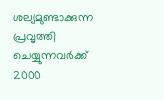ശല്യമുണ്ടാക്കുന്ന പ്രവൃത്തി ചെയ്യുന്നവ‍ർക്ക് 2000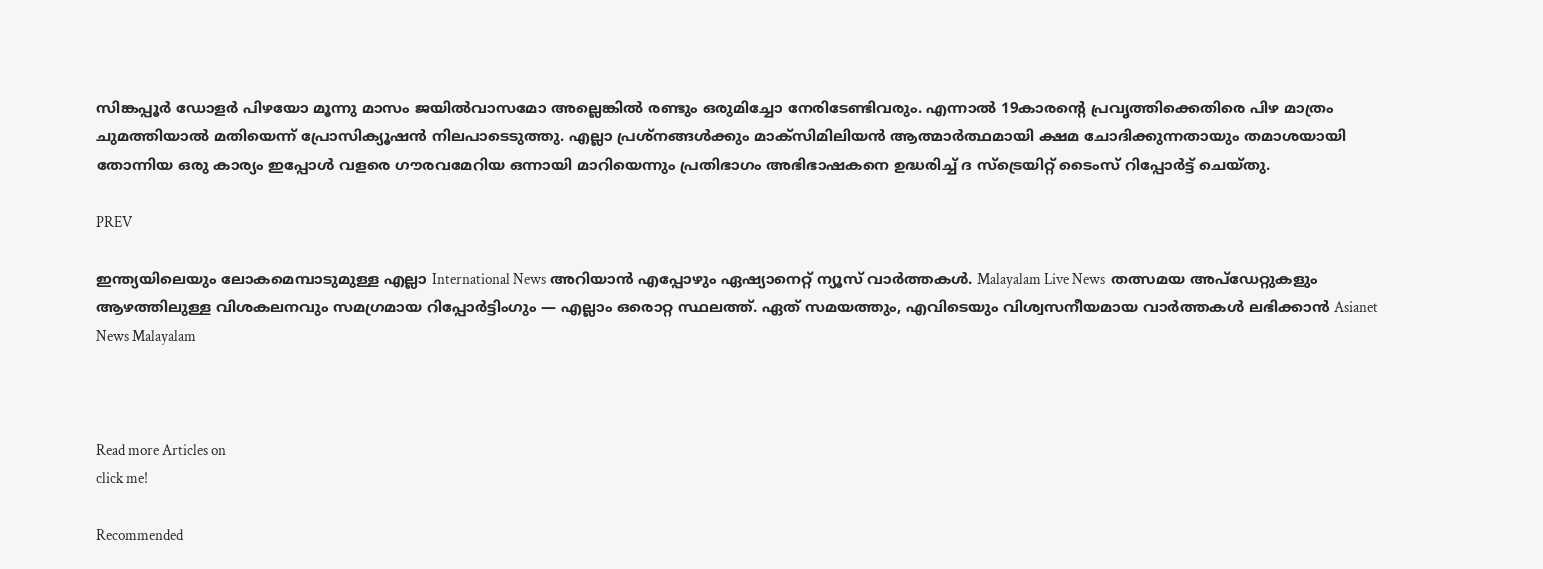സിങ്കപ്പൂർ ഡോളർ പിഴയോ മൂന്നു മാസം ജയിൽവാസമോ അല്ലെങ്കിൽ രണ്ടും ഒരുമിച്ചോ നേരിടേണ്ടിവരും. എന്നാൽ 19കാരൻ്റെ പ്രവൃത്തിക്കെതിരെ പിഴ മാത്രം ചുമത്തിയാൽ മതിയെന്ന് പ്രോസിക്യൂഷൻ നിലപാടെടുത്തു. എല്ലാ പ്രശ്നങ്ങൾക്കും മാക്സിമിലിയൻ ആത്മാർത്ഥമായി ക്ഷമ ചോദിക്കുന്നതായും തമാശയായി തോന്നിയ ഒരു കാര്യം ഇപ്പോൾ വളരെ ഗൗരവമേറിയ ഒന്നായി മാറിയെന്നും പ്രതിഭാഗം അഭിഭാഷകനെ ഉദ്ധരിച്ച് ദ സ്ട്രെയിറ്റ് ടൈംസ് റിപ്പോ‍ർട്ട് ചെയ്തു.

PREV

ഇന്ത്യയിലെയും ലോകമെമ്പാടുമുള്ള എല്ലാ International News അറിയാൻ എപ്പോഴും ഏഷ്യാനെറ്റ് ന്യൂസ് വാർത്തകൾ. Malayalam Live News  തത്സമയ അപ്‌ഡേറ്റുകളും ആഴത്തിലുള്ള വിശകലനവും സമഗ്രമായ റിപ്പോർട്ടിംഗും — എല്ലാം ഒരൊറ്റ സ്ഥലത്ത്. ഏത് സമയത്തും, എവിടെയും വിശ്വസനീയമായ വാർത്തകൾ ലഭിക്കാൻ Asianet News Malayalam



Read more Articles on
click me!

Recommended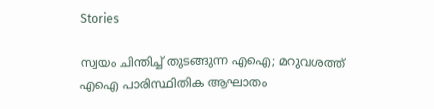Stories

സ്വയം ചിന്തിച്ച് തുടങ്ങുന്ന എഐ; മറുവശത്ത് എഐ പാരിസ്ഥിതിക ആഘാതം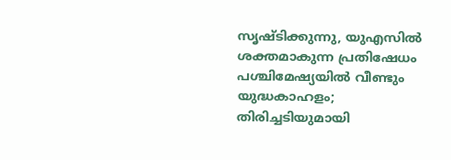സൃഷ്ടിക്കുന്നു, യുഎസിൽ ശക്തമാകുന്ന പ്രതിഷേധം
പശ്ചിമേഷ്യയിൽ വീണ്ടും യുദ്ധകാഹളം; തിരിച്ചടിയുമായി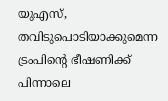യുഎസ്, തവിടുപൊടിയാക്കുമെന്ന ട്രംപിന്‍റെ ഭീഷണിക്ക് പിന്നാലെ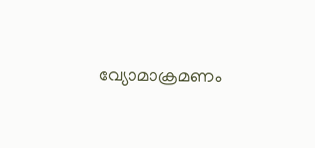വ്യോമാക്രമണം